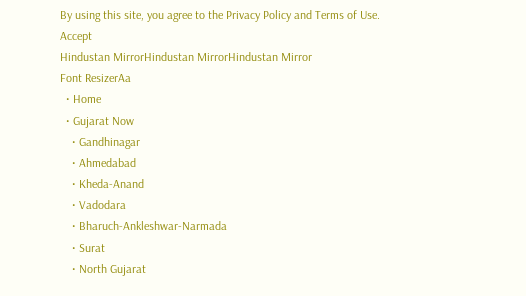By using this site, you agree to the Privacy Policy and Terms of Use.
Accept
Hindustan MirrorHindustan MirrorHindustan Mirror
Font ResizerAa
  • Home
  • Gujarat Now
    • Gandhinagar
    • Ahmedabad
    • Kheda-Anand
    • Vadodara
    • Bharuch-Ankleshwar-Narmada
    • Surat
    • North Gujarat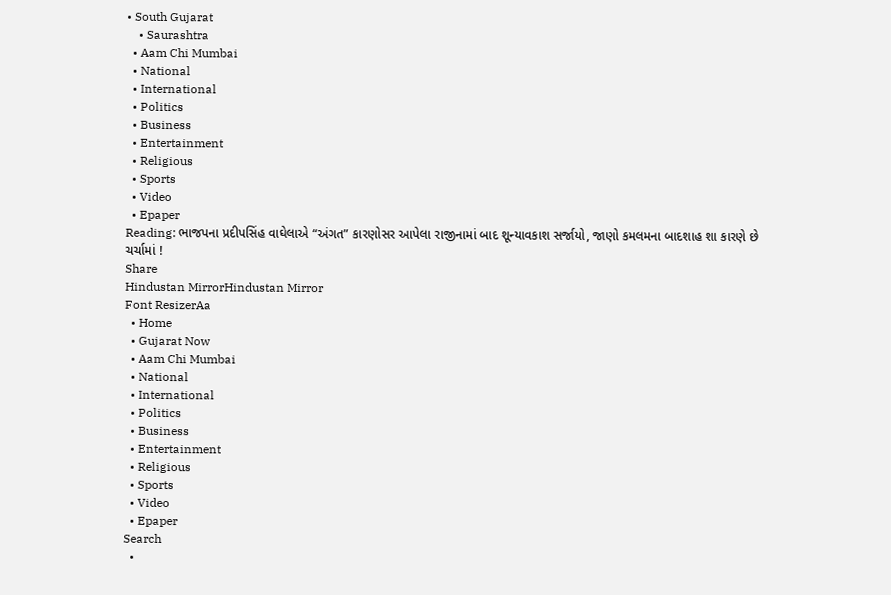• South Gujarat
    • Saurashtra
  • Aam Chi Mumbai
  • National
  • International
  • Politics
  • Business
  • Entertainment
  • Religious
  • Sports
  • Video
  • Epaper
Reading: ભાજપના પ્રદીપસિંહ વાઘેલાએ “અંગત” કારણોસર આપેલા રાજીનામાં બાદ શૂન્યાવકાશ સર્જાયો, જાણો કમલમના બાદશાહ શા કારણે છે ચર્ચામાં !
Share
Hindustan MirrorHindustan Mirror
Font ResizerAa
  • Home
  • Gujarat Now
  • Aam Chi Mumbai
  • National
  • International
  • Politics
  • Business
  • Entertainment
  • Religious
  • Sports
  • Video
  • Epaper
Search
  •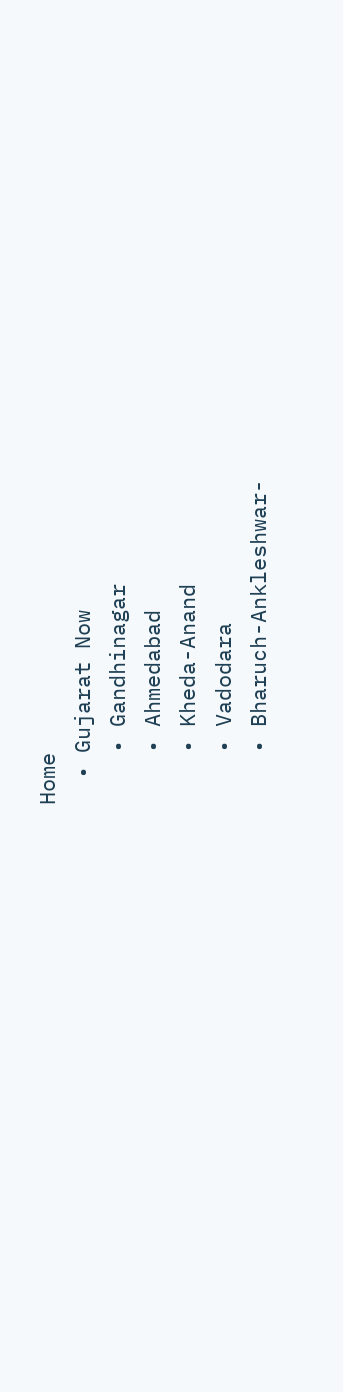Home
  • Gujarat Now
    • Gandhinagar
    • Ahmedabad
    • Kheda-Anand
    • Vadodara
    • Bharuch-Ankleshwar-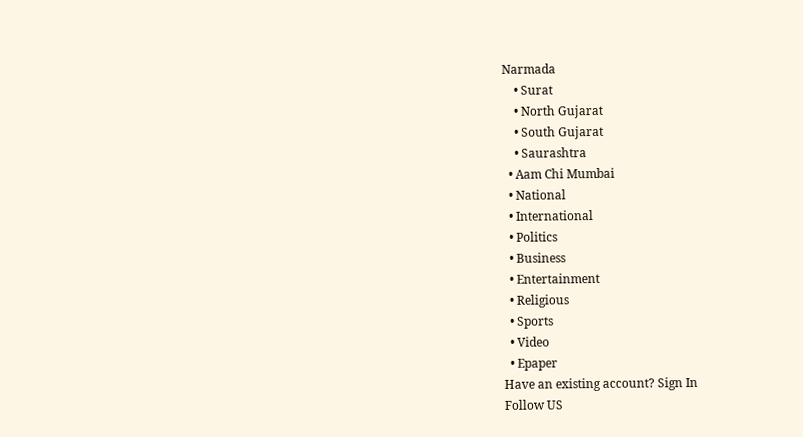Narmada
    • Surat
    • North Gujarat
    • South Gujarat
    • Saurashtra
  • Aam Chi Mumbai
  • National
  • International
  • Politics
  • Business
  • Entertainment
  • Religious
  • Sports
  • Video
  • Epaper
Have an existing account? Sign In
Follow US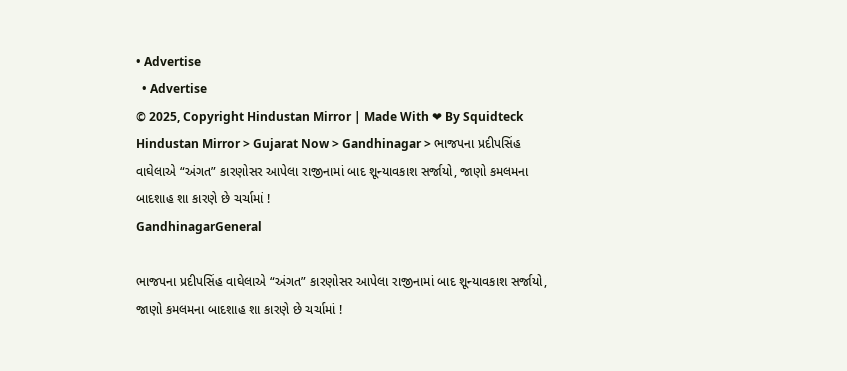• Advertise
  • Advertise
© 2025, Copyright Hindustan Mirror | Made With ❤ By Squidteck
Hindustan Mirror > Gujarat Now > Gandhinagar > ભાજપના પ્રદીપસિંહ વાઘેલાએ “અંગત” કારણોસર આપેલા રાજીનામાં બાદ શૂન્યાવકાશ સર્જાયો, જાણો કમલમના બાદશાહ શા કારણે છે ચર્ચામાં !
GandhinagarGeneral

ભાજપના પ્રદીપસિંહ વાઘેલાએ “અંગત” કારણોસર આપેલા રાજીનામાં બાદ શૂન્યાવકાશ સર્જાયો, જાણો કમલમના બાદશાહ શા કારણે છે ચર્ચામાં !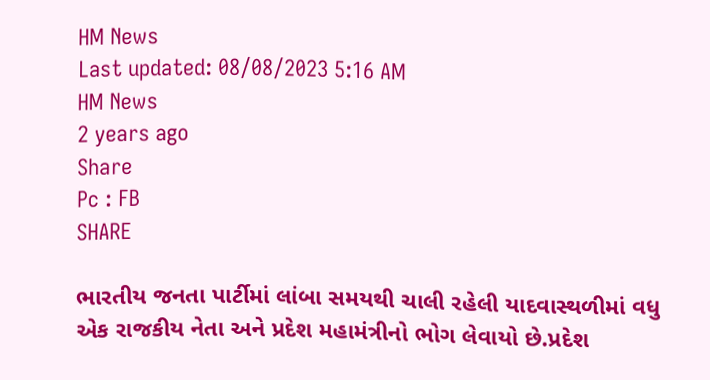HM News
Last updated: 08/08/2023 5:16 AM
HM News
2 years ago
Share
Pc : FB
SHARE

ભારતીય જનતા પાર્ટીમાં લાંબા સમયથી ચાલી રહેલી યાદવાસ્થળીમાં વધુ એક રાજકીય નેતા અને પ્રદેશ મહામંત્રીનો ભોગ લેવાયો છે.પ્રદેશ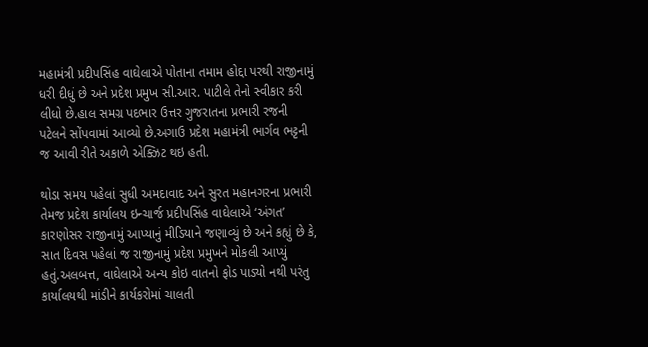મહામંત્રી પ્રદીપસિંહ વાઘેલાએ પોતાના તમામ હોદ્દા પરથી રાજીનામું ધરી દીધું છે અને પ્રદેશ પ્રમુખ સી.આર. પાટીલે તેનો સ્વીકાર કરી લીધો છે.હાલ સમગ્ર પદભાર ઉત્તર ગુજરાતના પ્રભારી રજની પટેલને સોંપવામાં આવ્યો છે.અગાઉ પ્રદેશ મહામંત્રી ભાર્ગવ ભટ્ટની જ આવી રીતે અકાળે એક્ઝિટ થઇ હતી.

થોડા સમય પહેલાં સુધી અમદાવાદ અને સુરત મહાનગરના પ્રભારી તેમજ પ્રદેશ કાર્યાલય ઇન્ચાર્જ પ્રદીપસિંહ વાઘેલાએ ‘અંગત’ કારણોસર રાજીનામું આપ્યાનું મીડિયાને જણાવ્યું છે અને કહ્યું છે કે, સાત દિવસ પહેલાં જ રાજીનામું પ્રદેશ પ્રમુખને મોકલી આપ્યું હતું.અલબત્ત, વાઘેલાએ અન્ય કોઇ વાતનો ફોડ પાડ્યો નથી પરંતુ કાર્યાલયથી માંડીને કાર્યકરોમાં ચાલતી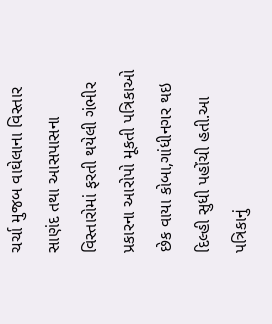ચર્ચા મુજબ વાઘેલાના વિસ્તાર સાણંદ તથા આસપાસના વિસ્તારોમાં ફરતી થયેલી ગંભીર પ્રકારના આરોપો મૂકતી પત્રિકાઓ છેક વાયા કોબા,ગાંધીનગર થઇ દિલ્હી સુધી પહોંચી હતી.આ પત્રિકાનું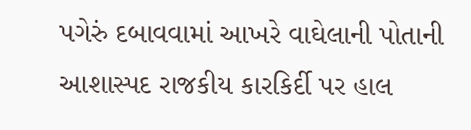પગેરું દબાવવામાં આખરે વાઘેલાની પોતાની આશાસ્પદ રાજકીય કારકિર્દી પર હાલ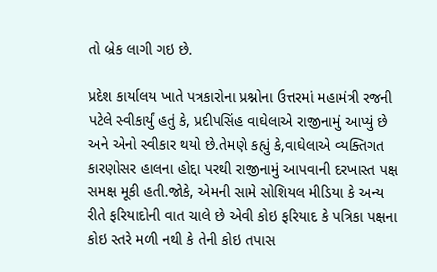તો બ્રેક લાગી ગઇ છે.

પ્રદેશ કાર્યાલય ખાતે પત્રકારોના પ્રશ્નોના ઉત્તરમાં મહામંત્રી રજની પટેલે સ્વીકાર્યું હતું કે, પ્રદીપસિંહ વાઘેલાએ રાજીનામું આપ્યું છે અને એનો સ્વીકાર થયો છે.તેમણે કહ્યું કે,વાઘેલાએ વ્યક્તિગત કારણોસર હાલના હોદ્દા પરથી રાજીનામું આપવાની દરખાસ્ત પક્ષ સમક્ષ મૂકી હતી.જોકે, એમની સામે સોશિયલ મીડિયા કે અન્ય રીતે ફરિયાદોની વાત ચાલે છે એવી કોઇ ફરિયાદ કે પત્રિકા પક્ષના કોઇ સ્તરે મળી નથી કે તેની કોઇ તપાસ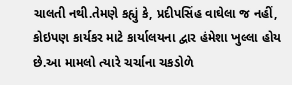ચાલતી નથી.તેમણે કહ્યું કે, પ્રદીપસિંહ વાઘેલા જ નહીં, કોઇપણ કાર્યકર માટે કાર્યાલયના દ્વાર હંમેશા ખુલ્લા હોય છે.આ મામલો ત્યારે ચર્ચાના ચકડોળે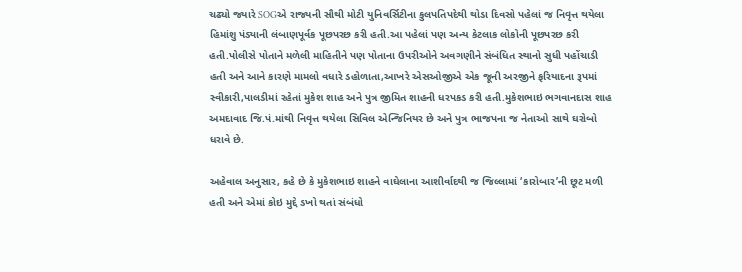ચઢ્યો જ્યારે SOGએ રાજ્યની સૌથી મોટી યુનિવર્સિટીના કુલપતિપદેથી થોડા દિવસો પહેલાં જ નિવૃત્ત થયેલા હિમાંશુ પંડ્યાની લંબાણપૂર્વક પૂછપરછ કરી હતી.આ પહેલાં પણ અન્ય કેટલાક લોકોની પૂછપરછ કરી હતી.પોલીસે પોતાને મળેલી માહિતીને પણ પોતાના ઉપરીઓને અવગણીને સંબંધિત સ્થાનો સુધી પહોંચાડી હતી અને આને કારણે મામલો વધારે ડહોળાતા,આખરે એસઓજીએ એક જૂની અરજીને ફરિયાદના રૂપમાં સ્વીકારી,પાલડીમાં રહેતાં મુકેશ શાહ અને પુત્ર જીમિત શાહની ધરપકડ કરી હતી.મુકેશભાઇ ભગવાનદાસ શાહ અમદાવાદ જિ.પં.માંથી નિવૃત્ત થયેલા સિવિલ એન્જિનિયર છે અને પુત્ર ભાજપના જ નેતાઓ સાથે ઘરોબો ધરાવે છે.

અહેવાલ અનુસાર, કહે છે કે મુકેશભાઇ શાહને વાઘેલાના આશીર્વાદથી જ જિલ્લામાં ‘કારોબાર’ની છૂટ મળી હતી અને એમાં કોઇ મુદ્દે ડખો થતાં સંબંધો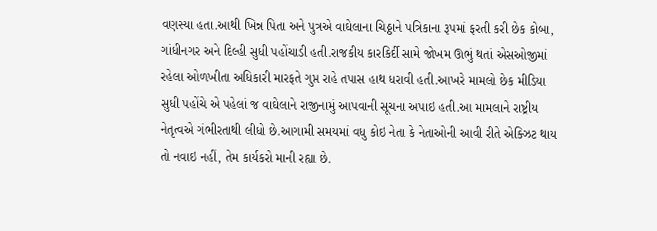વણસ્યા હતા.આથી ખિન્ન પિતા અને પુત્રએ વાઘેલાના ચિઠ્ઠાને પત્રિકાના રૂપમાં ફરતી કરી છેક કોબા, ગાંધીનગર અને દિલ્હી સુધી પહોંચાડી હતી.રાજકીય કારકિર્દી સામે જોખમ ઊભું થતાં એસઓજીમાં રહેલા ઓળખીતા અધિકારી મારફતે ગુપ્ત રાહે તપાસ હાથ ધરાવી હતી.આખરે મામલો છેક મીડિયા સુધી પહોંચે એ પહેલાં જ વાઘેલાને રાજીનામું આપવાની સૂચના અપાઇ હતી.આ મામલાને રાષ્ટ્રીય નેતૃત્વએ ગંભીરતાથી લીધો છે.આગામી સમયમાં વધુ કોઇ નેતા કે નેતાઓની આવી રીતે એક્ઝિટ થાય તો નવાઇ નહીં, તેમ કાર્યકરો માની રહ્યા છે.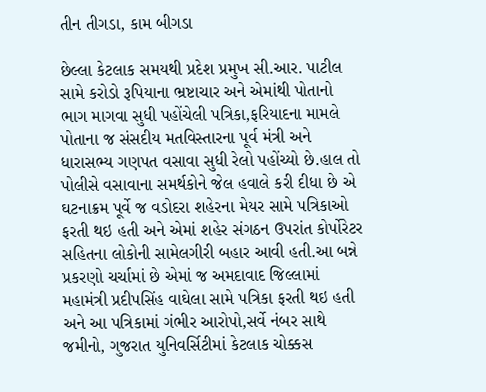તીન તીગડા, કામ બીગડા

છેલ્લા કેટલાક સમયથી પ્રદેશ પ્રમુખ સી.આર. પાટીલ સામે કરોડો રૂપિયાના ભ્રષ્ટાચાર અને એમાંથી પોતાનો ભાગ માગવા સુધી પહોંચેલી પત્રિકા,ફરિયાદના મામલે પોતાના જ સંસદીય મતવિસ્તારના પૂર્વ મંત્રી અને ધારાસભ્ય ગણપત વસાવા સુધી રેલો પહોંચ્યો છે.હાલ તો પોલીસે વસાવાના સમર્થકોને જેલ હવાલે કરી દીધા છે એ ઘટનાક્રમ પૂર્વે જ વડોદરા શહેરના મેયર સામે પત્રિકાઓ ફરતી થઇ હતી અને એમાં શહેર સંગઠન ઉપરાંત કોર્પોરેટર સહિતના લોકોની સામેલગીરી બહાર આવી હતી.આ બન્ને પ્રકરણો ચર્ચામાં છે એમાં જ અમદાવાદ જિલ્લામાં મહામંત્રી પ્રદીપસિંહ વાઘેલા સામે પત્રિકા ફરતી થઇ હતી અને આ પત્રિકામાં ગંભીર આરોપો,સર્વે નંબર સાથે જમીનો, ગુજરાત યુનિવર્સિટીમાં કેટલાક ચોક્કસ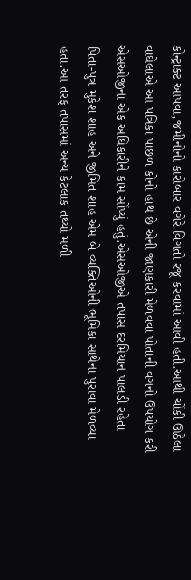કોન્ટ્રાક્ટ આપવા,જમીનોનો કારોબાર વગેરે વિગતો રજૂ કરવામાં આવી હતી.આથી ચોંકી ઊઠેલા વાઘેલાએ આ પત્રિકા પાછળ કોનો હાથ છે એની જાણકારી મેળવવા પોતાની વગનો ઉપયોગ કરી એસઓજીના એક અધિકારીને કામ સોંપ્યું હતું.એસઓજીએ તપાસ દરમિયાન પાલડી રહેતા પિતા-પુત્ર મુકેશ શાહ અને જીમિત શાહ એમ બે વ્યક્તિઓની ભૂમિકા સાથેના પુરાવા મેળવ્યા હતા.આ તરફ તપાસમાં અન્ય કેટલાક તથ્યો મળી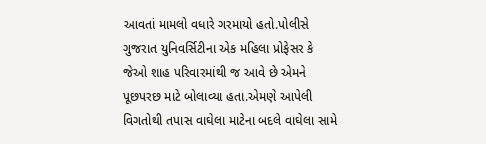આવતાં મામલો વધારે ગરમાયો હતો.પોલીસે ગુજરાત યુનિવર્સિટીના એક મહિલા પ્રોફેસર કે જેઓ શાહ પરિવારમાંથી જ આવે છે એમને પૂછપરછ માટે બોલાવ્યા હતા.એમણે આપેલી વિગતોથી તપાસ વાઘેલા માટેના બદલે વાઘેલા સામે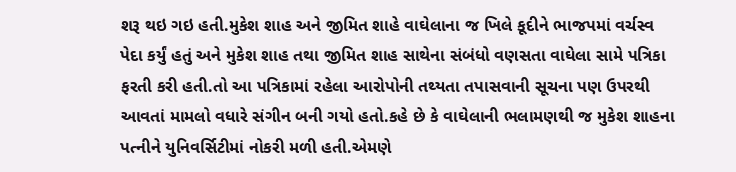શરૂ થઇ ગઇ હતી.મુકેશ શાહ અને જીમિત શાહે વાઘેલાના જ ખિલે કૂદીને ભાજપમાં વર્ચસ્વ પેદા કર્યું હતું અને મુકેશ શાહ તથા જીમિત શાહ સાથેના સંબંધો વણસતા વાઘેલા સામે પત્રિકા ફરતી કરી હતી.તો આ પત્રિકામાં રહેલા આરોપોની તથ્યતા તપાસવાની સૂચના પણ ઉપરથી આવતાં મામલો વધારે સંગીન બની ગયો હતો.કહે છે કે વાઘેલાની ભલામણથી જ મુકેશ શાહના પત્નીને યુનિવર્સિટીમાં નોકરી મળી હતી.એમણે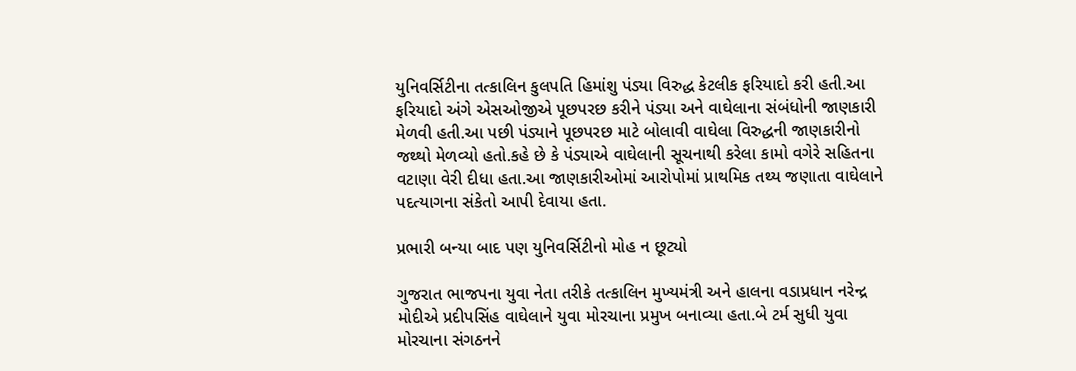યુનિવર્સિટીના તત્કાલિન કુલપતિ હિમાંશુ પંડ્યા વિરુદ્ધ કેટલીક ફરિયાદો કરી હતી.આ ફરિયાદો અંગે એસઓજીએ પૂછપરછ કરીને પંડ્યા અને વાઘેલાના સંબંધોની જાણકારી મેળવી હતી.આ પછી પંડ્યાને પૂછપરછ માટે બોલાવી વાઘેલા વિરુદ્ધની જાણકારીનો જથ્થો મેળવ્યો હતો.કહે છે કે પંડ્યાએ વાઘેલાની સૂચનાથી કરેલા કામો વગેરે સહિતના વટાણા વેરી દીધા હતા.આ જાણકારીઓમાં આરોપોમાં પ્રાથમિક તથ્ય જણાતા વાઘેલાને પદત્યાગના સંકેતો આપી દેવાયા હતા.

પ્રભારી બન્યા બાદ પણ યુનિવર્સિટીનો મોહ ન છૂટ્યો

ગુજરાત ભાજપના યુવા નેતા તરીકે તત્કાલિન મુખ્યમંત્રી અને હાલના વડાપ્રધાન નરેન્દ્ર મોદીએ પ્રદીપસિંહ વાઘેલાને યુવા મોરચાના પ્રમુખ બનાવ્યા હતા.બે ટર્મ સુધી યુવા મોરચાના સંગઠનને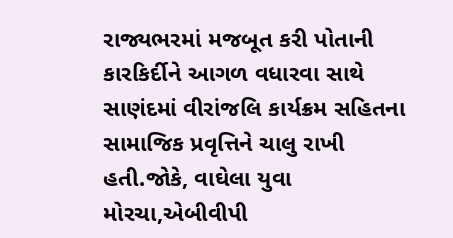રાજ્યભરમાં મજબૂત કરી પોતાની કારકિર્દીને આગળ વધારવા સાથે સાણંદમાં વીરાંજલિ કાર્યક્રમ સહિતના સામાજિક પ્રવૃત્તિને ચાલુ રાખી હતી.જોકે, વાઘેલા યુવા મોરચા,એબીવીપી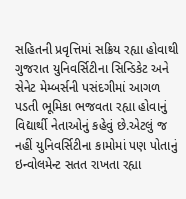સહિતની પ્રવૃત્તિમાં સક્રિય રહ્યા હોવાથી ગુજરાત યુનિવર્સિટીના સિન્ડિકેટ અને સેનેટ મેમ્બર્સની પસંદગીમાં આગળ પડતી ભૂમિકા ભજવતા રહ્યા હોવાનું વિદ્યાર્થી નેતાઓનું કહેવું છે.એટલું જ નહીં યુનિવર્સિટીના કામોમાં પણ પોતાનું ઇન્વોલમેન્ટ સતત રાખતા રહ્યા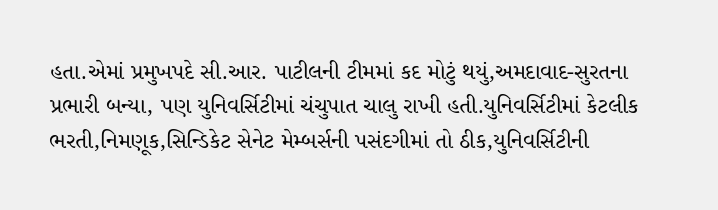હતા.એમાં પ્રમુખપદે સી.આર. પાટીલની ટીમમાં કદ મોટું થયું,અમદાવાદ-સુરતના પ્રભારી બન્યા, પણ યુનિવર્સિટીમાં ચંચુપાત ચાલુ રાખી હતી.યુનિવર્સિટીમાં કેટલીક ભરતી,નિમણૂક,સિન્ડિકેટ સેનેટ મેમ્બર્સની પસંદગીમાં તો ઠીક,યુનિવર્સિટીની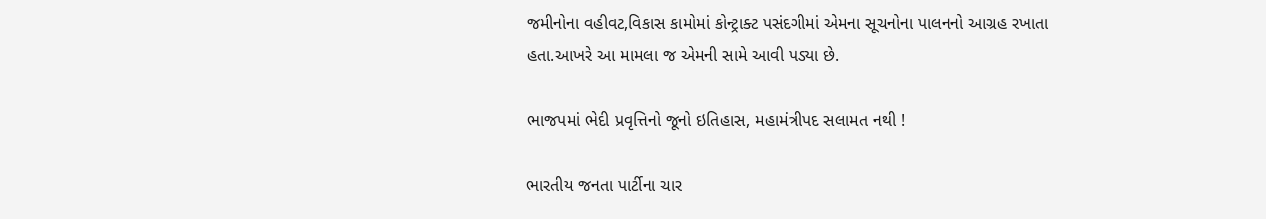જમીનોના વહીવટ,વિકાસ કામોમાં કોન્ટ્રાક્ટ પસંદગીમાં એમના સૂચનોના પાલનનો આગ્રહ રખાતા હતા.આખરે આ મામલા જ એમની સામે આવી પડ્યા છે.

ભાજપમાં ભેદી પ્રવૃત્તિનો જૂનો ઇતિહાસ, મહામંત્રીપદ સલામત નથી !

ભારતીય જનતા પાર્ટીના ચાર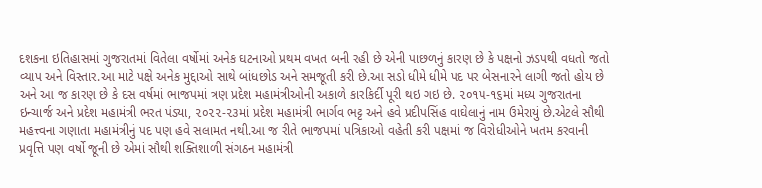દશકના ઇતિહાસમાં ગુજરાતમાં વિતેલા વર્ષોમાં અનેક ઘટનાઓ પ્રથમ વખત બની રહી છે એની પાછળનું કારણ છે કે પક્ષનો ઝડપથી વધતો જતો વ્યાપ અને વિસ્તાર.આ માટે પક્ષે અનેક મુદ્દાઓ સાથે બાંધછોડ અને સમજૂતી કરી છે.આ સડો ધીમે ધીમે પદ પર બેસનારને લાગી જતો હોય છે અને આ જ કારણ છે કે દસ વર્ષમાં ભાજપમાં ત્રણ પ્રદેશ મહામંત્રીઓની અકાળે કારકિર્દી પૂરી થઇ ગઇ છે. ૨૦૧૫-૧૬માં મધ્ય ગુજરાતના ઇન્ચાર્જ અને પ્રદેશ મહામંત્રી ભરત પંડ્યા, ૨૦૨૨-૨૩માં પ્રદેશ મહામંત્રી ભાર્ગવ ભટ્ટ અને હવે પ્રદીપસિંહ વાઘેલાનું નામ ઉમેરાયું છે.એટલે સૌથી મહત્ત્વના ગણાતા મહામંત્રીનું પદ પણ હવે સલામત નથી.આ જ રીતે ભાજપમાં પત્રિકાઓ વહેતી કરી પક્ષમાં જ વિરોધીઓને ખતમ કરવાની પ્રવૃત્તિ પણ વર્ષો જૂની છે એમાં સૌથી શક્તિશાળી સંગઠન મહામંત્રી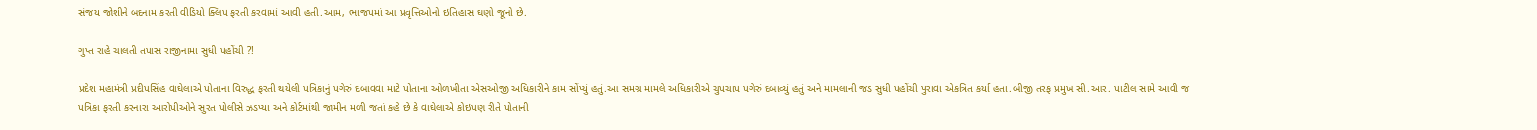સંજય જોશીને બદનામ કરતી વીડિયો ક્લિપ ફરતી કરવામાં આવી હતી.આમ, ભાજપમાં આ પ્રવૃત્તિઓનો ઇતિહાસ ઘણો જૂનો છે.

ગુપ્ત રાહે ચાલતી તપાસ રાજીનામા સુધી પહોંચી ?!

પ્રદેશ મહામંત્રી પ્રદીપસિંહ વાઘેલાએ પોતાના વિરુદ્ધ ફરતી થયેલી પત્રિકાનું પગેરું દબાવવા માટે પોતાના ઓળખીતા એસઓજી અધિકારીને કામ સોંપ્યું હતું.આ સમગ્ર મામલે અધિકારીએ ચુપચાપ પગેરું દબાવ્યું હતું અને મામલાની જડ સુધી પહોંચી પુરાવા એકત્રિત કર્યા હતા.બીજી તરફ પ્રમુખ સી.આર. પાટીલ સામે આવી જ પત્રિકા ફરતી કરનારા આરોપીઓને સુરત પોલીસે ઝડપ્યા અને કોર્ટમાંથી જામીન મળી જતાં કહે છે કે વાઘેલાએ કોઇપણ રીતે પોતાની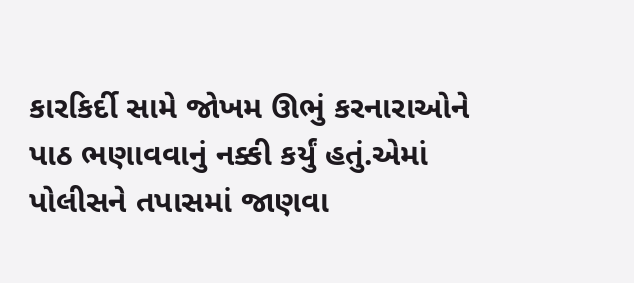કારકિર્દી સામે જોખમ ઊભું કરનારાઓને પાઠ ભણાવવાનું નક્કી કર્યું હતું.એમાં પોલીસને તપાસમાં જાણવા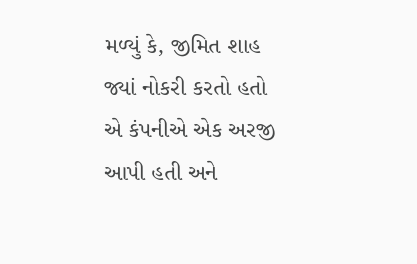મળ્યું કે, જીમિત શાહ જ્યાં નોકરી કરતો હતો એ કંપનીએ એક અરજી આપી હતી અને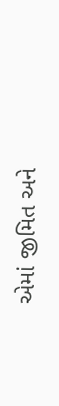એમાં જીમિત અને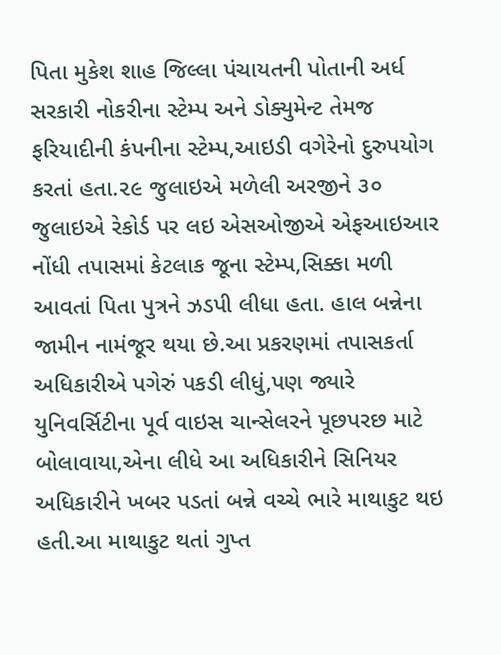પિતા મુકેશ શાહ જિલ્લા પંચાયતની પોતાની અર્ધ સરકારી નોકરીના સ્ટેમ્પ અને ડોક્યુમેન્ટ તેમજ ફરિયાદીની કંપનીના સ્ટેમ્પ,આઇડી વગેરેનો દુરુપયોગ કરતાં હતા.૨૯ જુલાઇએ મળેલી અરજીને ૩૦ જુલાઇએ રેકોર્ડ પર લઇ એસઓજીએ એફઆઇઆર નોંધી તપાસમાં કેટલાક જૂના સ્ટેમ્પ,સિક્કા મળી આવતાં પિતા પુત્રને ઝડપી લીધા હતા. હાલ બન્નેના જામીન નામંજૂર થયા છે.આ પ્રકરણમાં તપાસકર્તા અધિકારીએ પગેરું પકડી લીધું,પણ જ્યારે યુનિવર્સિટીના પૂર્વ વાઇસ ચાન્સેલરને પૂછપરછ માટે બોલાવાયા,એના લીધે આ અધિકારીને સિનિયર અધિકારીને ખબર પડતાં બન્ને વચ્ચે ભારે માથાકુટ થઇ હતી.આ માથાકુટ થતાં ગુપ્ત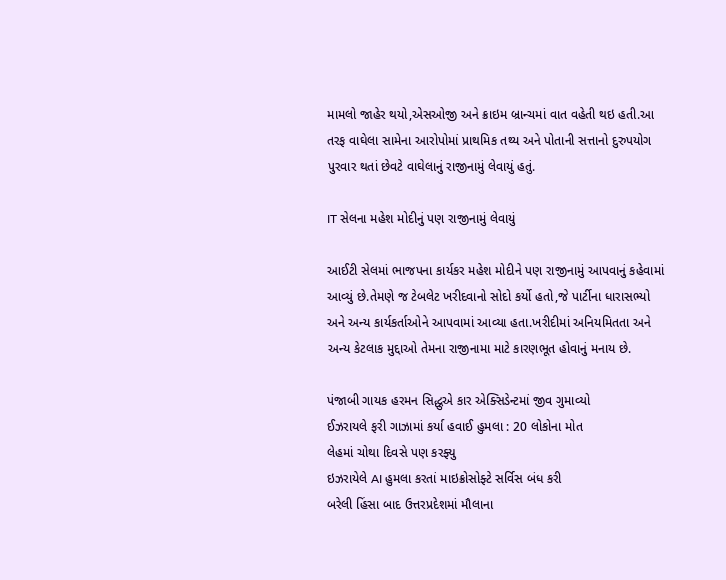મામલો જાહેર થયો,એસઓજી અને ક્રાઇમ બ્રાન્ચમાં વાત વહેતી થઇ હતી.આ તરફ વાઘેલા સામેના આરોપોમાં પ્રાથમિક તથ્ય અને પોતાની સત્તાનો દુરુપયોગ પુરવાર થતાં છેવટે વાઘેલાનું રાજીનામું લેવાયું હતું.

IT સેલના મહેશ મોદીનું પણ રાજીનામું લેવાયું

આઈટી સેલમાં ભાજપના કાર્યકર મહેશ મોદીને પણ રાજીનામું આપવાનું કહેવામાં આવ્યું છે.તેમણે જ ટેબલેટ ખરીદવાનો સોદો કર્યો હતો,જે પાર્ટીના ધારાસભ્યો અને અન્ય કાર્યકર્તાઓને આપવામાં આવ્યા હતા.ખરીદીમાં અનિયમિતતા અને અન્ય કેટલાક મુદ્દાઓ તેમના રાજીનામા માટે કારણભૂત હોવાનું મનાય છે.

પંજાબી ગાયક હરમન સિદ્ધુએ કાર એક્સિડેન્ટમાં જીવ ગુમાવ્યો
ઈઝરાયલે ફરી ગાઝામાં કર્યા હવાઈ હુમલા : 20 લોકોના મોત
લેહમાં ચોથા દિવસે પણ કરફ્યુ
ઇઝરાયેલે AI હુમલા કરતાં માઇક્રોસોફ્ટે સર્વિસ બંધ કરી
બરેલી હિંસા બાદ ઉત્તરપ્રદેશમાં મૌલાના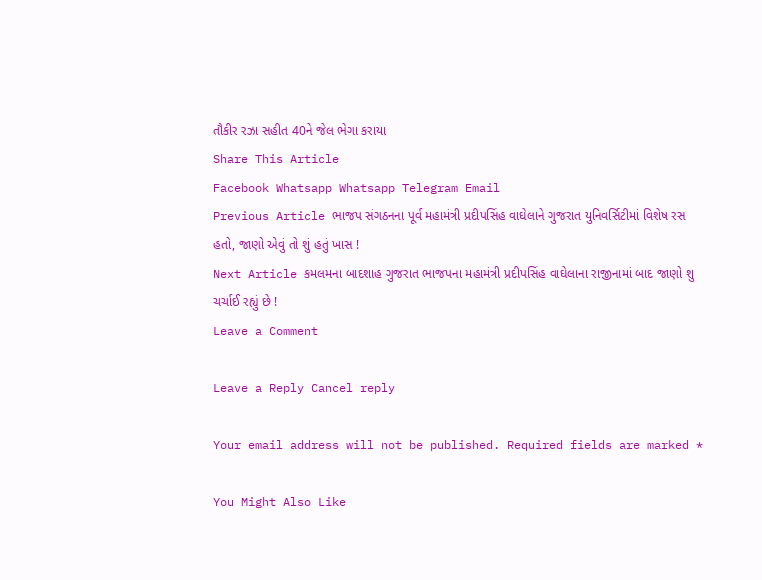તૌકીર રઝા સહીત 40ને જેલ ભેગા કરાયા
Share This Article
Facebook Whatsapp Whatsapp Telegram Email
Previous Article ભાજપ સંગઠનના પૂર્વ મહામંત્રી પ્રદીપસિંહ વાઘેલાને ગુજરાત યુનિવર્સિટીમાં વિશેષ રસ હતો, જાણો એવું તો શું હતું ખાસ !
Next Article કમલમના બાદશાહ ગુજરાત ભાજપના મહામંત્રી પ્રદીપસિંહ વાઘેલાના રાજીનામાં બાદ જાણો શુ ચર્ચાઈ રહ્યું છે !
Leave a Comment

Leave a Reply Cancel reply

Your email address will not be published. Required fields are marked *

You Might Also Like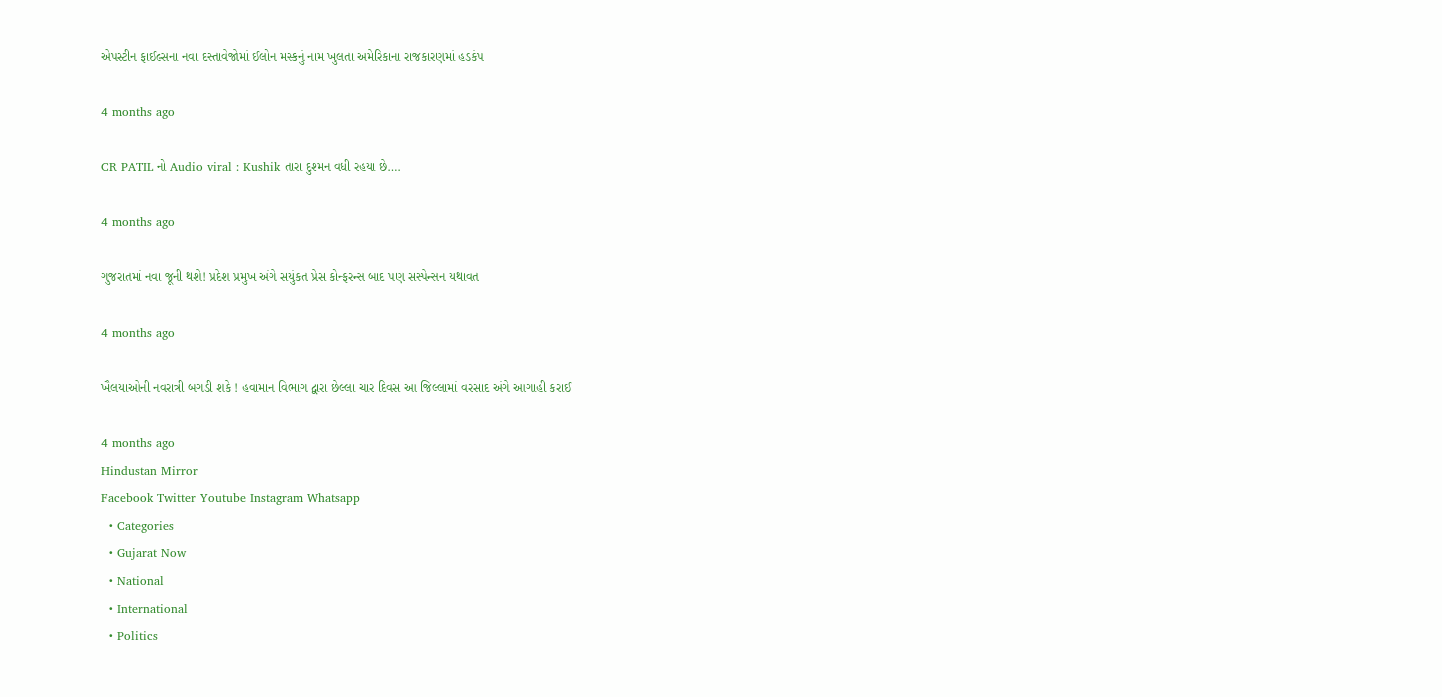એપસ્ટીન ફાઈલ્સના નવા દસ્તાવેજોમાં ઈલોન મસ્કનું નામ ખુલતા અમેરિકાના રાજકારણમાં હડકંપ

4 months ago

CR PATIL નો Audio viral : Kushik તારા દુશ્મન વધી રહયા છે….

4 months ago

ગુજરાતમાં નવા જૂની થશે! પ્રદેશ પ્રમુખ અંગે સયુંકત પ્રેસ કોન્ફરન્સ બાદ પણ સસ્પેન્સન યથાવત

4 months ago

ખૈલયાઓની નવરાત્રી બગડી શકે ! હવામાન વિભાગ દ્વારા છેલ્લા ચાર દિવસ આ જિલ્લામાં વરસાદ અંગે આગાહી કરાઈ

4 months ago
Hindustan Mirror
Facebook Twitter Youtube Instagram Whatsapp
  • Categories
  • Gujarat Now
  • National
  • International
  • Politics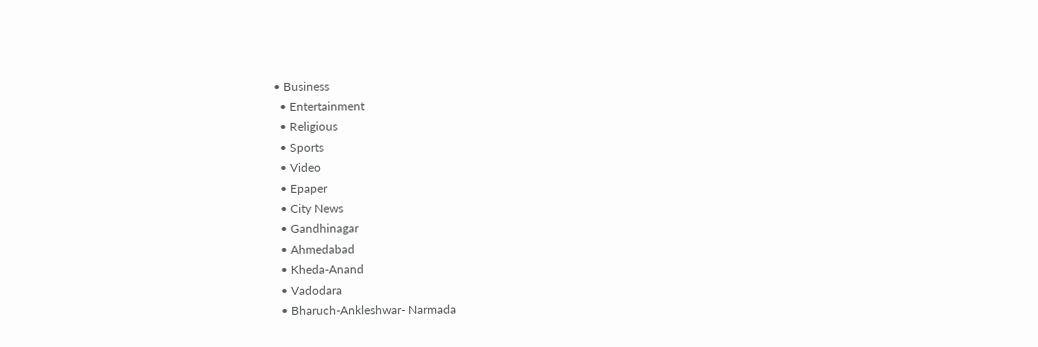• Business
  • Entertainment
  • Religious
  • Sports
  • Video
  • Epaper
  • City News
  • Gandhinagar
  • Ahmedabad
  • Kheda-Anand
  • Vadodara
  • Bharuch-Ankleshwar- Narmada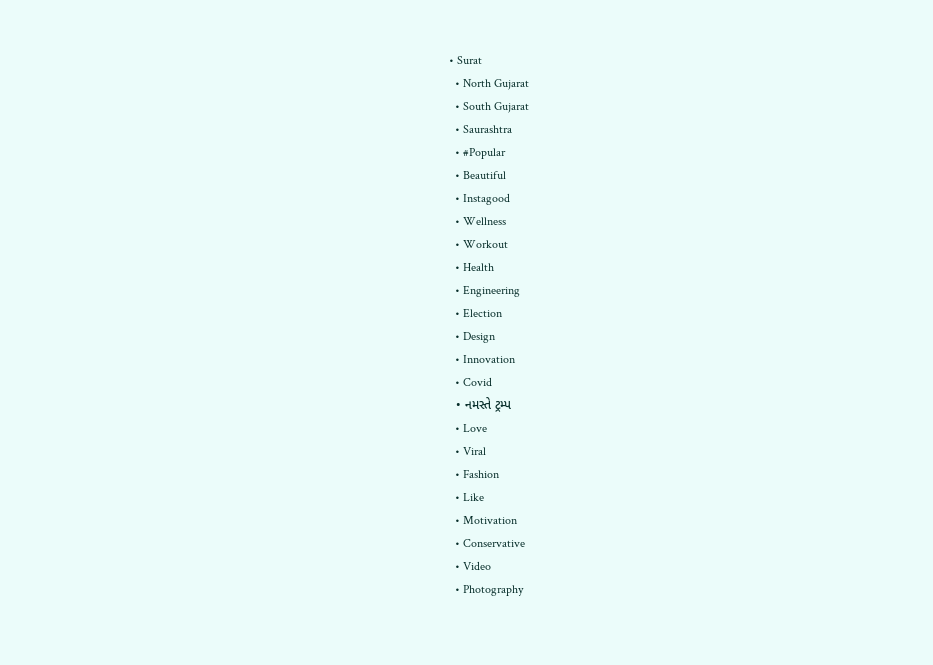• Surat
  • North Gujarat
  • South Gujarat
  • Saurashtra
  • #Popular
  • Beautiful
  • Instagood
  • Wellness
  • Workout
  • Health
  • Engineering
  • Election
  • Design
  • Innovation
  • Covid
  • નમસ્તે ટ્રમ્પ
  • Love
  • Viral
  • Fashion
  • Like
  • Motivation
  • Conservative
  • Video
  • Photography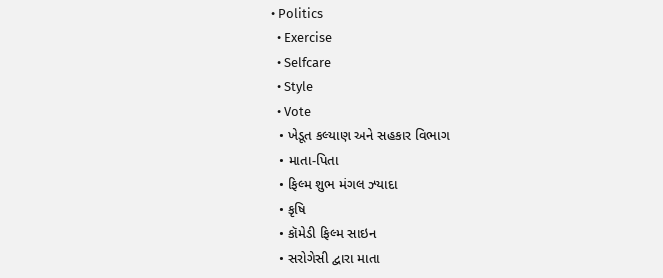• Politics
  • Exercise
  • Selfcare
  • Style
  • Vote
  • ખેડૂત કલ્યાણ અને સહકાર વિભાગ
  • માતા-પિતા
  • ફિલ્મ શુભ મંગલ ઝ્યાદા
  • કૃષિ
  • કૉમેડી ફિલ્મ સાઇન
  • સરોગેસી દ્વારા માતા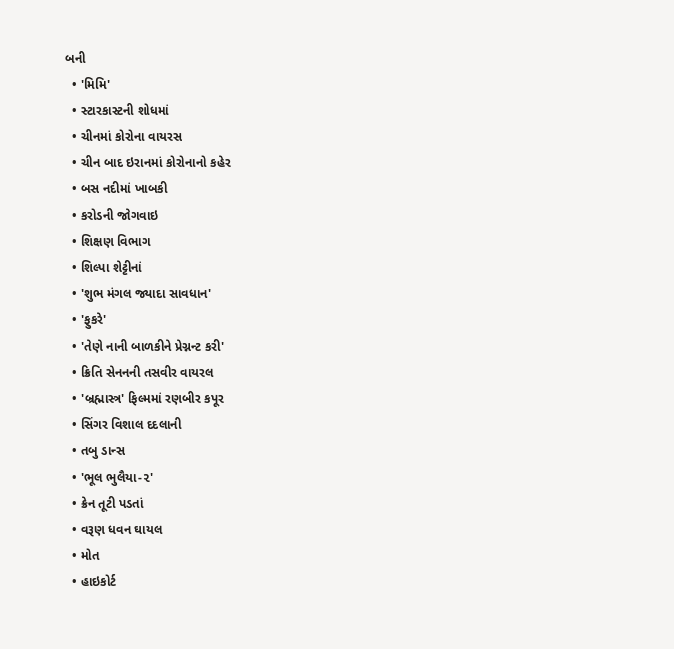બની
  • 'મિમિ'
  • સ્ટારકાસ્ટની શોધમાં
  • ચીનમાં કોરોના વાયરસ
  • ચીન બાદ ઇરાનમાં કોરોનાનો કહેર
  • બસ નદીમાં ખાબકી
  • કરોડની જોગવાઇ
  • શિક્ષણ વિભાગ
  • શિલ્પા શેટ્ટીનાં
  • 'શુભ મંગલ જ્યાદા સાવધાન'
  • 'ફુકરે'
  • 'તેણે નાની બાળકીને પ્રેગ્નન્ટ કરી'
  • ક્રિતિ સેનનની તસવીર વાયરલ
  • 'બ્રહ્માસ્ત્ર' ફિલ્મમાં રણબીર કપૂર
  • સિંગર વિશાલ દદલાની
  • તબુ ડાન્સ
  • 'ભૂલ ભુલૈયા-૨'
  • ક્રેન તૂટી પડતાં
  • વરૂણ ધવન ઘાયલ
  • મોત
  • હાઇકોર્ટ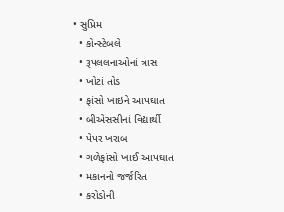• સુપ્રિમ
  • કોન્સ્ટેબલે
  • રૂપલલનાઓનાં ત્રાસ
  • ખોટાં તોડ
  • ફાંસો ખાઇને આપઘાત
  • બીએસસીનાં વિદ્યાર્થી
  • પેપર ખરાબ
  • ગળેફાંસો ખાઈ આપઘાત
  • મકાનનો જર્જરિત
  • કરોડોની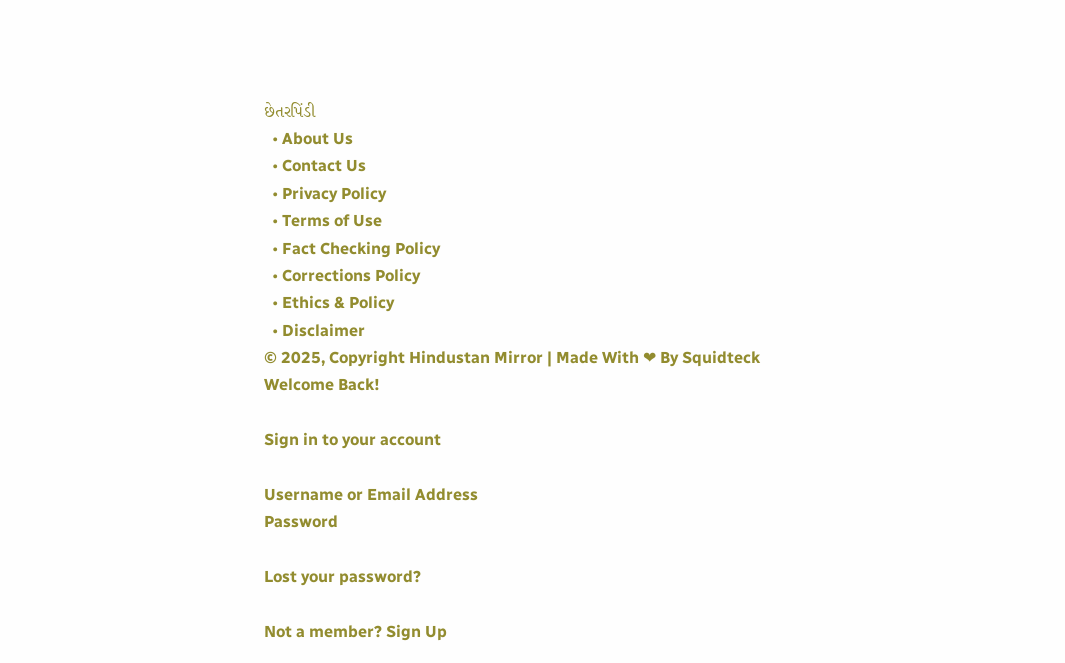છેતરપિંડી
  • About Us
  • Contact Us
  • Privacy Policy
  • Terms of Use
  • Fact Checking Policy
  • Corrections Policy
  • Ethics & Policy
  • Disclaimer
© 2025, Copyright Hindustan Mirror | Made With ❤ By Squidteck
Welcome Back!

Sign in to your account

Username or Email Address
Password

Lost your password?

Not a member? Sign Up